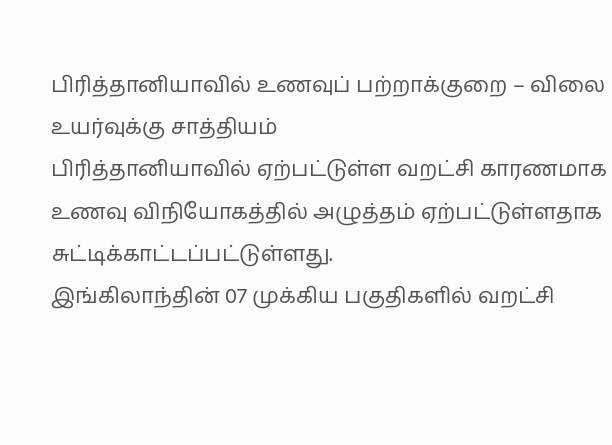பிரித்தானியாவில் உணவுப் பற்றாக்குறை – விலை உயர்வுக்கு சாத்தியம்
பிரித்தானியாவில் ஏற்பட்டுள்ள வறட்சி காரணமாக உணவு விநியோகத்தில் அழுத்தம் ஏற்பட்டுள்ளதாக சுட்டிக்காட்டப்பட்டுள்ளது.
இங்கிலாந்தின் 07 முக்கிய பகுதிகளில் வறட்சி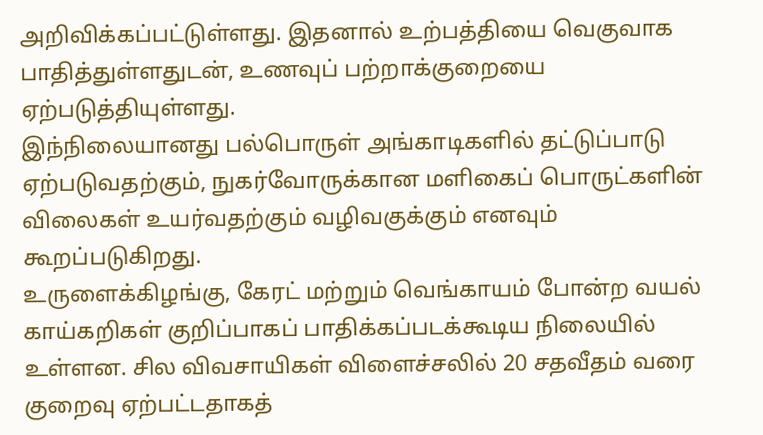அறிவிக்கப்பட்டுள்ளது. இதனால் உற்பத்தியை வெகுவாக பாதித்துள்ளதுடன், உணவுப் பற்றாக்குறையை ஏற்படுத்தியுள்ளது.
இந்நிலையானது பல்பொருள் அங்காடிகளில் தட்டுப்பாடு ஏற்படுவதற்கும், நுகர்வோருக்கான மளிகைப் பொருட்களின் விலைகள் உயர்வதற்கும் வழிவகுக்கும் எனவும் கூறப்படுகிறது.
உருளைக்கிழங்கு, கேரட் மற்றும் வெங்காயம் போன்ற வயல் காய்கறிகள் குறிப்பாகப் பாதிக்கப்படக்கூடிய நிலையில் உள்ளன. சில விவசாயிகள் விளைச்சலில் 20 சதவீதம் வரை குறைவு ஏற்பட்டதாகத்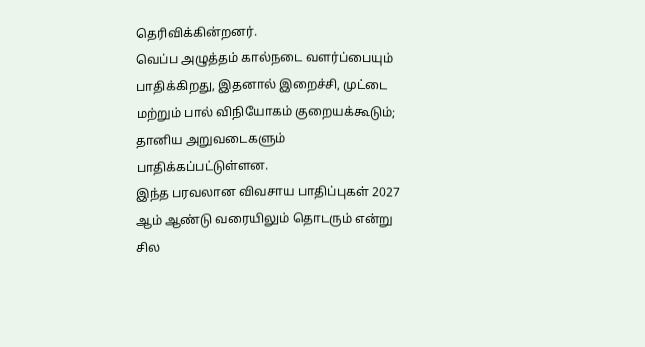தெரிவிக்கின்றனர்.
வெப்ப அழுத்தம் கால்நடை வளர்ப்பையும் பாதிக்கிறது, இதனால் இறைச்சி, முட்டை மற்றும் பால் விநியோகம் குறையக்கூடும்; தானிய அறுவடைகளும் பாதிக்கப்பட்டுள்ளன.
இந்த பரவலான விவசாய பாதிப்புகள் 2027 ஆம் ஆண்டு வரையிலும் தொடரும் என்று சில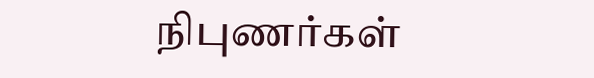நிபுணர்கள்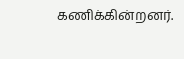கணிக்கின்றனர்.